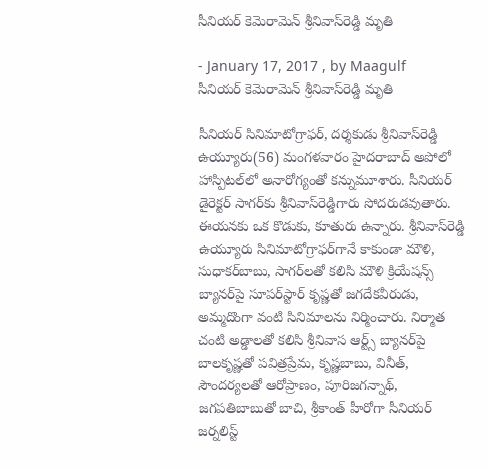సీనియర్ కెమెరామెన్‌ శ్రీనివాస్‌రెడ్డి మృతి

- January 17, 2017 , by Maagulf
సీనియర్ కెమెరామెన్‌ శ్రీనివాస్‌రెడ్డి మృతి

సీనియర్ సినిమాటోగ్రాఫర్, దర్శకుడు శ్రీనివాస్‌రెడ్డి ఉయ్యూరు(56) మంగళవారం హైదరాబాద్ అపోలో హాస్పిటల్‌లో అనారోగ్యంతో కన్నుమూశారు. సీనియర్ డైరెక్టర్ సాగర్‌కు శ్రీనివాస్‌రెడ్డిగారు సోదరుడవుతారు. ఈయనకు ఒక కొడుకు, కూతురు ఉన్నారు. శ్రీనివాస్‌రెడ్డి ఉయ్యూరు సినిమాటోగ్రాఫర్‌గానే కాకుండా మౌళి, సుధాకర్‌బాబు, సాగర్‌లతో కలిసి మౌళి క్రియేషన్స్ బ్యానర్‌పై సూపర్‌స్టార్ కృష్ణతో జగదేకవీరుడు, అమ్మదొంగా వంటి సినిమాలను నిర్మించారు. నిర్మాత చంటి అడ్డాలతో కలిసి శ్రీనివాస ఆర్ట్స్ బ్యానర్‌పై బాలకృష్ణతో పవిత్రప్రేమ, కృష్ణబాబు, వినీత్‌, సౌందర్యలతో ఆరోప్రాణం, పూరిజగన్నాథ్‌, జగపతిబాబుతో బాచి, శ్రీకాంత్ హీరోగా సీనియర్ జర్నలిస్ట్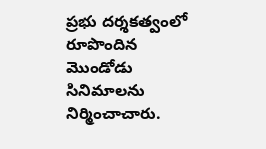ప్రభు దర్శకత్వంలో రూపొందిన మొండోడు సినిమాలను నిర్మించాచారు.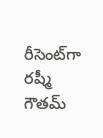రీసెంట్‌గా రష్మీ గౌతమ్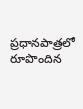ప్రధానపాత్రలో రూపొందిన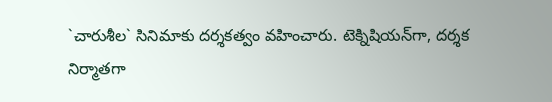`చారుశీల` సినిమాకు దర్శకత్వం వహించారు. టెక్నిషియన్‌గా, దర్శక నిర్మాతగా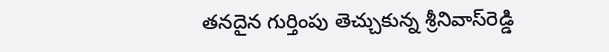తనదైన గుర్తింపు తెచ్చుకున్న శ్రీనివాస్‌రెడ్డి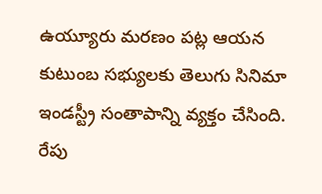ఉయ్యూరు మరణం పట్ల ఆయన కుటుంబ సభ్యులకు తెలుగు సినిమా ఇండస్ట్రీ సంతాపాన్ని వ్యక్తం చేసింది. రేపు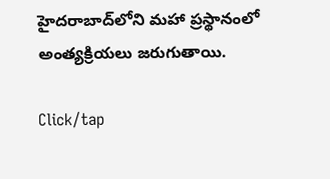హైదరాబాద్‌లోని మహా ప్రస్థానంలో అంత్యక్రియలు జరుగుతాయి.

Click/tap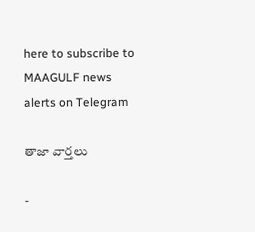here to subscribe to MAAGULF news alerts on Telegram

తాజా వార్తలు

-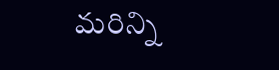మరిన్ని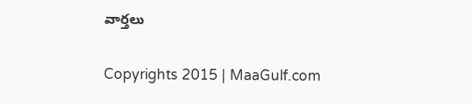వార్తలు

Copyrights 2015 | MaaGulf.com